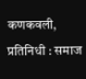कणकवली, प्रतिनिधी : समाज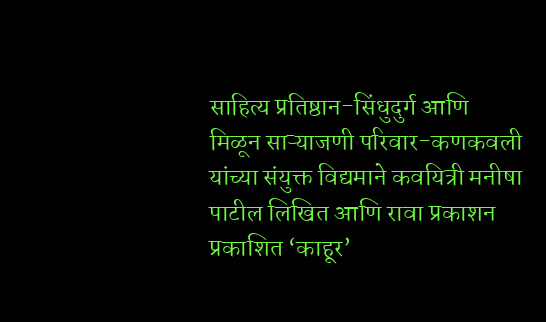साहित्य प्रतिष्ठान-सिंधुदुर्ग आणि मिळून साऱ्याजणी परिवार-कणकवली यांच्या संयुक्त विद्यमाने कवयित्री मनीषा पाटील लिखित आणि रावा प्रकाशन प्रकाशित ‘काहूर’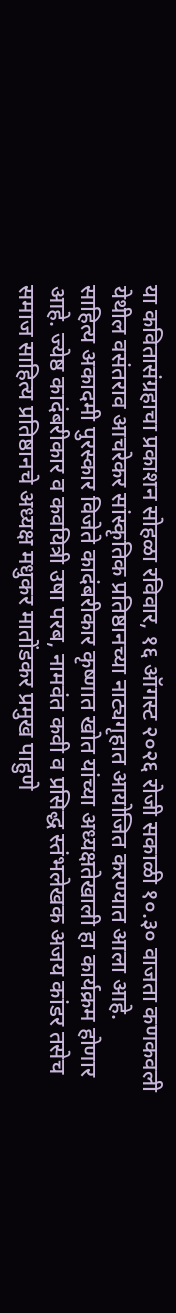या कवितासंग्रहाचा प्रकाशन सोहळा रविवार, १६ ऑगस्ट २०२६ रोजी सकाळी १०.३० वाजता कणकवली येथील वसंतराव आचरेकर सांस्कृतिक प्रतिष्ठानच्या नाट्यगृहात आयोजित करण्यात आला आहे.
साहित्य अकादमी पुरस्कार विजेते कादंबरीकार कृष्णात खोत यांच्या अध्यक्षतेखाली हा कार्यक्रम होणार आहे. ज्येष्ठ कादंबरीकार व कवयित्री उषा परब, नामवंत कवी व प्रसिद्ध स्तंभलेखक अजय कांडर तसेच समाज साहित्य प्रतिष्ठानचे अध्यक्ष मधुकर मातोंडकर प्रमुख पाहुणे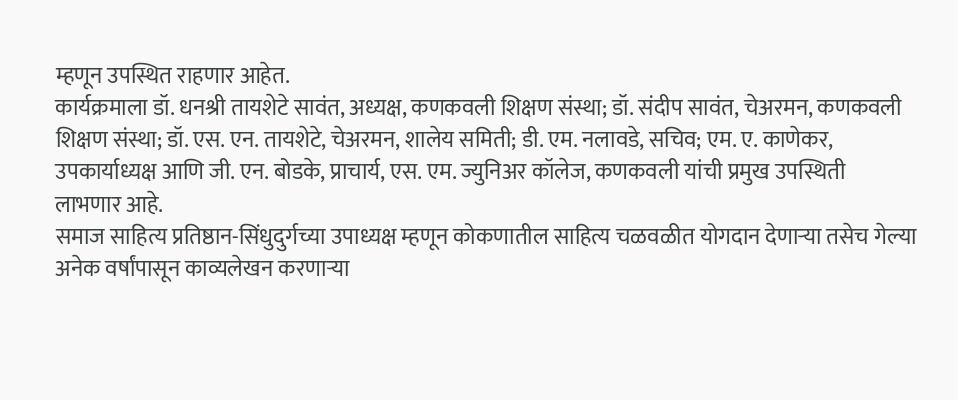म्हणून उपस्थित राहणार आहेत.
कार्यक्रमाला डॉ. धनश्री तायशेटे सावंत, अध्यक्ष, कणकवली शिक्षण संस्था; डॉ. संदीप सावंत, चेअरमन, कणकवली शिक्षण संस्था; डॉ. एस. एन. तायशेटे, चेअरमन, शालेय समिती; डी. एम. नलावडे, सचिव; एम. ए. काणेकर, उपकार्याध्यक्ष आणि जी. एन. बोडके, प्राचार्य, एस. एम. ज्युनिअर कॉलेज, कणकवली यांची प्रमुख उपस्थिती लाभणार आहे.
समाज साहित्य प्रतिष्ठान-सिंधुदुर्गच्या उपाध्यक्ष म्हणून कोकणातील साहित्य चळवळीत योगदान देणाऱ्या तसेच गेल्या अनेक वर्षांपासून काव्यलेखन करणाऱ्या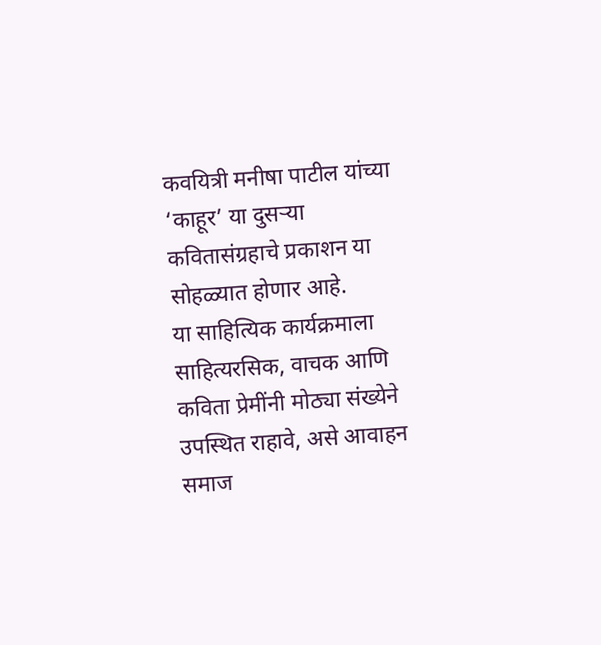कवयित्री मनीषा पाटील यांच्या ‘काहूर’ या दुसऱ्या कवितासंग्रहाचे प्रकाशन या सोहळ्यात होणार आहे.
या साहित्यिक कार्यक्रमाला साहित्यरसिक, वाचक आणि कविता प्रेमींनी मोठ्या संख्येने उपस्थित राहावे, असे आवाहन समाज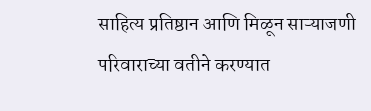साहित्य प्रतिष्ठान आणि मिळून साऱ्याजणी परिवाराच्या वतीने करण्यात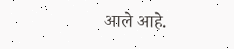आले आहे.